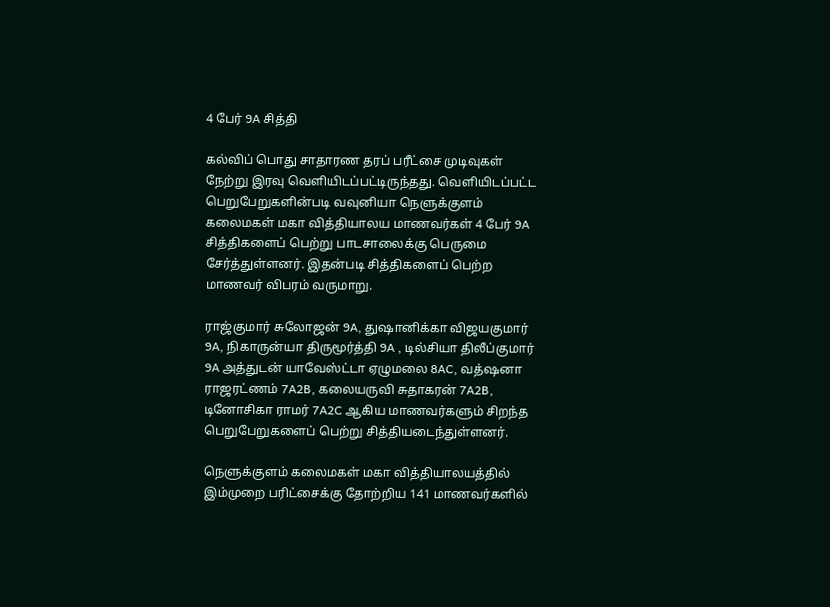4 பேர் 9A சித்தி

கல்விப் பொது சாதாரண தரப் பரீட்சை முடிவுகள் நேற்று இரவு வெளியிடப்பட்டிருந்தது. வெளியிடப்பட்ட பெறுபேறுகளின்படி வவுனியா நெளுக்குளம் கலைமகள் மகா வித்தியாலய மாணவர்கள் 4 பேர் 9A சித்திகளைப் பெற்று பாடசாலைக்கு பெருமை சேர்த்துள்ளனர். இதன்படி சித்திகளைப் பெற்ற மாணவர் விபரம் வருமாறு.

ராஜ்குமார் சுலோஜன் 9A, துஷானிக்கா விஜயகுமார் 9A, நிகாருன்யா திருமூர்த்தி 9A , டில்சியா திலீப்குமார் 9A அத்துடன் யாவேஸ்ட்டா ஏழுமலை 8AC, வத்ஷனா ராஜரட்ணம் 7A2B, கலையருவி சுதாகரன் 7A2B, டினோசிகா ராமர் 7A2C ஆகிய மாணவர்களும் சிறந்த பெறுபேறுகளைப் பெற்று சித்தியடைந்துள்ளனர்.

நெளுக்குளம் கலைமகள் மகா வித்தியாலயத்தில் இம்முறை பரிட்சைக்கு தோற்றிய 141 மாணவர்களில்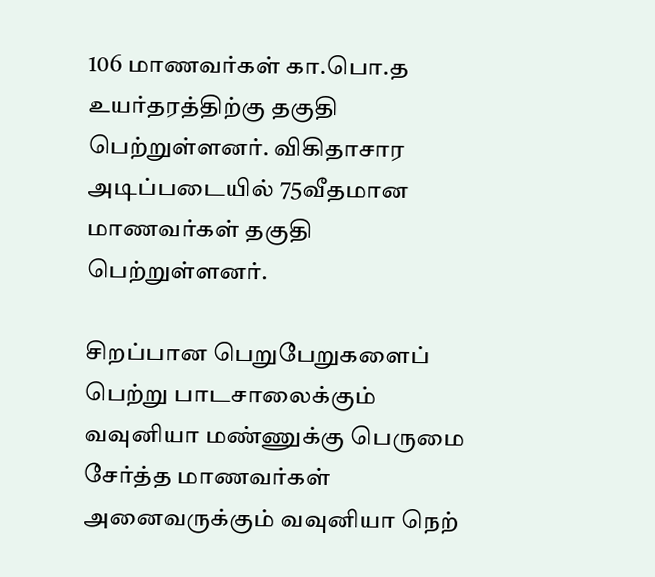106 மாணவர்கள் கா.பொ.த உயர்தரத்திற்கு தகுதி பெற்றுள்ளனர். விகிதாசார அடிப்படையில் 75வீதமான மாணவர்கள் தகுதி பெற்றுள்ளனர்.

சிறப்பான பெறுபேறுகளைப் பெற்று பாடசாலைக்கும் வவுனியா மண்ணுக்கு பெருமை சேர்த்த மாணவர்கள் அனைவருக்கும் வவுனியா நெற்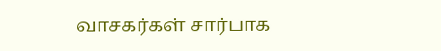வாசகர்கள் சார்பாக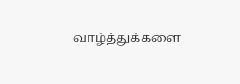வாழ்த்துக்களை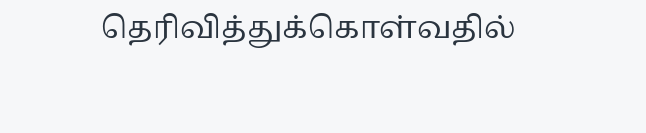தெரிவித்துக்கொள்வதில்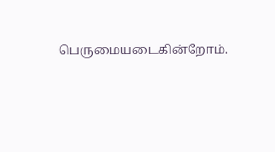பெருமையடைகின்றோம்.